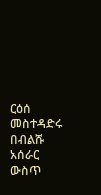ርዕሰ መስተዳድሩ በብልሹ አሰራር ውስጥ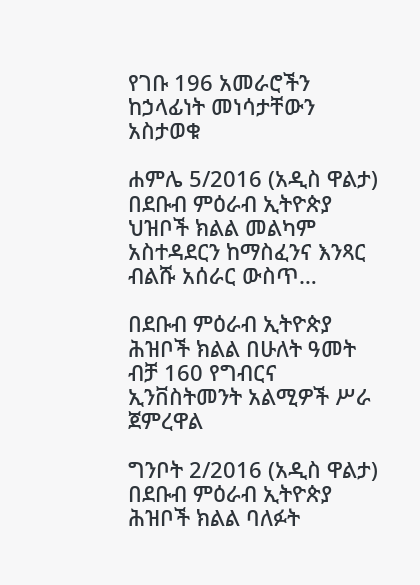የገቡ 196 አመራሮችን ከኃላፊነት መነሳታቸውን አስታወቁ

ሐምሌ 5/2016 (አዲስ ዋልታ) በደቡብ ምዕራብ ኢትዮጵያ ህዝቦች ክልል መልካም አስተዳደርን ከማስፈንና እንጻር ብልሹ አሰራር ውስጥ…

በደቡብ ምዕራብ ኢትዮጵያ ሕዝቦች ክልል በሁለት ዓመት ብቻ 160 የግብርና ኢንቨስትመንት አልሚዎች ሥራ ጀምረዋል

ግንቦት 2/2016 (አዲስ ዋልታ) በደቡብ ምዕራብ ኢትዮጵያ ሕዝቦች ክልል ባለፉት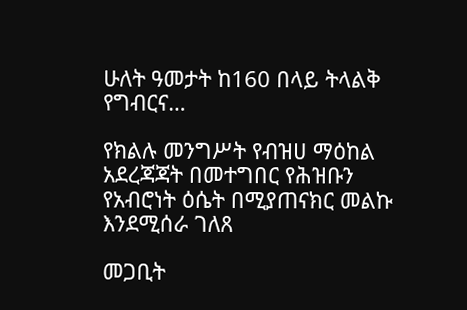ሁለት ዓመታት ከ160 በላይ ትላልቅ የግብርና…

የክልሉ መንግሥት የብዝሀ ማዕከል አደረጃጃት በመተግበር የሕዝቡን የአብሮነት ዕሴት በሚያጠናክር መልኩ እንደሚሰራ ገለጸ

መጋቢት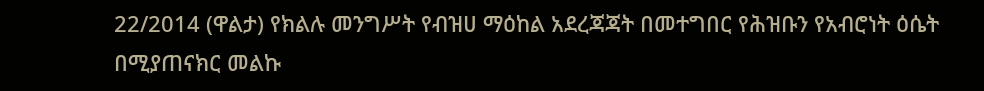22/2014 (ዋልታ) የክልሉ መንግሥት የብዝሀ ማዕከል አደረጃጃት በመተግበር የሕዝቡን የአብሮነት ዕሴት በሚያጠናክር መልኩ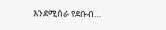እንደሚሰራ የደቡብ…